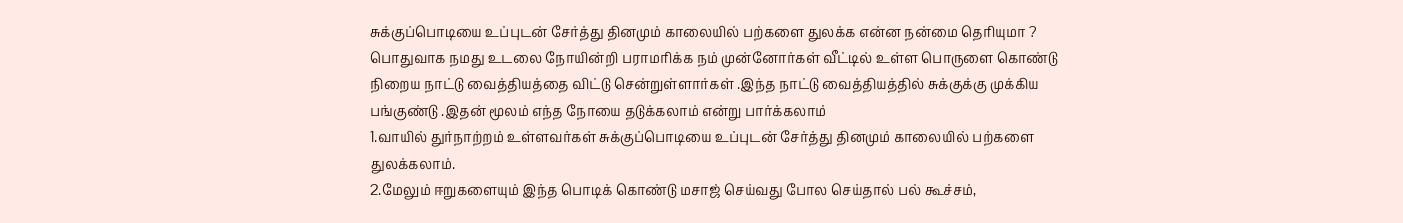சுக்குப்பொடியை உப்புடன் சேர்த்து தினமும் காலையில் பற்களை துலக்க என்ன நன்மை தெரியுமா ?
பொதுவாக நமது உடலை நோயின்றி பராமரிக்க நம் முன்னோர்கள் வீட்டில் உள்ள பொருளை கொண்டு நிறைய நாட்டு வைத்தியத்தை விட்டு சென்றுள்ளார்கள் .இந்த நாட்டு வைத்தியத்தில் சுக்குக்கு முக்கிய பங்குண்டு .இதன் மூலம் எந்த நோயை தடுக்கலாம் என்று பார்க்கலாம்
1.வாயில் துர்நாற்றம் உள்ளவர்கள் சுக்குப்பொடியை உப்புடன் சேர்த்து தினமும் காலையில் பற்களை துலக்கலாம்.
2.மேலும் ஈறுகளையும் இந்த பொடிக் கொண்டு மசாஜ் செய்வது போல செய்தால் பல் கூச்சம்,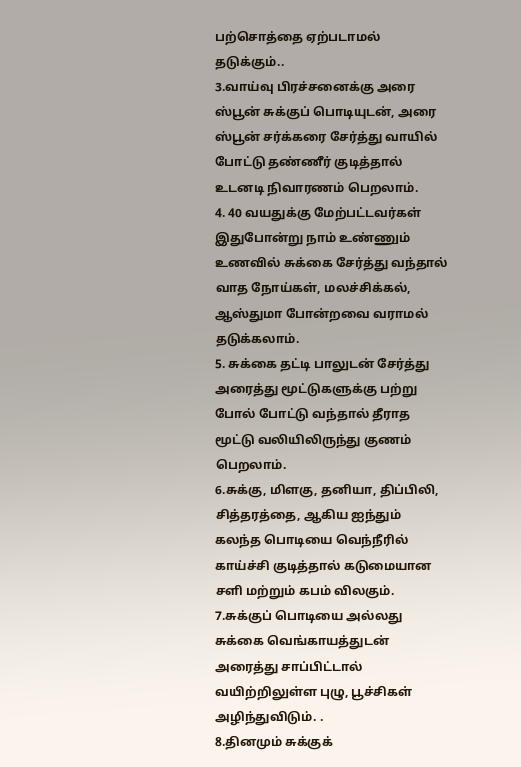பற்சொத்தை ஏற்படாமல் தடுக்கும்..
3.வாய்வு பிரச்சனைக்கு அரை ஸ்பூன் சுக்குப் பொடியுடன், அரை ஸ்பூன் சர்க்கரை சேர்த்து வாயில் போட்டு தண்ணீர் குடித்தால் உடனடி நிவாரணம் பெறலாம்.
4. 40 வயதுக்கு மேற்பட்டவர்கள் இதுபோன்று நாம் உண்ணும் உணவில் சுக்கை சேர்த்து வந்தால் வாத நோய்கள், மலச்சிக்கல், ஆஸ்துமா போன்றவை வராமல் தடுக்கலாம்.
5. சுக்கை தட்டி பாலுடன் சேர்த்து அரைத்து மூட்டுகளுக்கு பற்று போல் போட்டு வந்தால் தீராத மூட்டு வலியிலிருந்து குணம் பெறலாம்.
6.சுக்கு, மிளகு, தனியா, திப்பிலி, சித்தரத்தை, ஆகிய ஐந்தும் கலந்த பொடியை வெந்நீரில் காய்ச்சி குடித்தால் கடுமையான சளி மற்றும் கபம் விலகும்.
7.சுக்குப் பொடியை அல்லது சுக்கை வெங்காயத்துடன் அரைத்து சாப்பிட்டால் வயிற்றிலுள்ள புழு, பூச்சிகள் அழிந்துவிடும். .
8.தினமும் சுக்குக்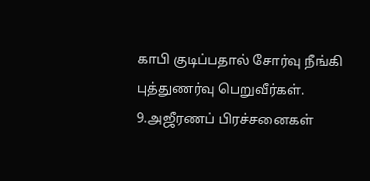காபி குடிப்பதால் சோர்வு நீங்கி புத்துணர்வு பெறுவீர்கள்.
9.அஜீரணப் பிரச்சனைகள்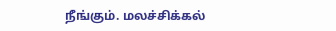நீங்கும். மலச்சிக்கல்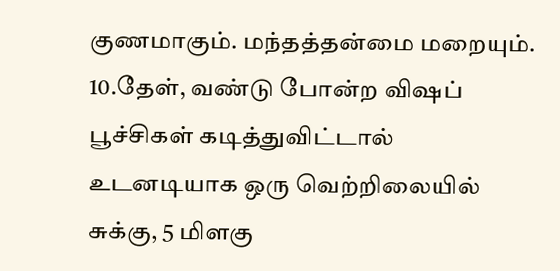குணமாகும். மந்தத்தன்மை மறையும்.
10.தேள், வண்டு போன்ற விஷப் பூச்சிகள் கடித்துவிட்டால் உடனடியாக ஒரு வெற்றிலையில் சுக்கு, 5 மிளகு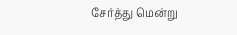சேர்த்து மென்று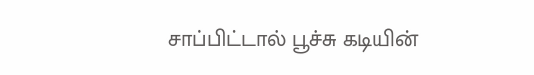சாப்பிட்டால் பூச்சு கடியின்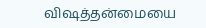விஷத்தன்மையை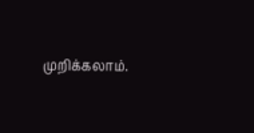முறிக்கலாம்.